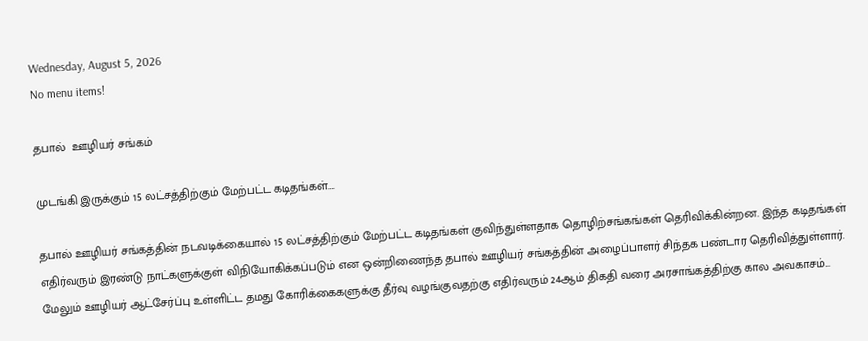Wednesday, August 5, 2026
No menu items!

தபால்  ஊழியர் சங்கம்

முடங்கி இருக்கும் 15 லட்சத்திற்கும் மேற்பட்ட கடிதங்கள்….

தபால் ஊழியர் சங்கத்தின் நடவடிக்கையால் 15 லட்சத்திற்கும் மேற்பட்ட கடிதங்கள் குவிந்துள்ளதாக தொழிற்சங்கங்கள் தெரிவிக்கின்றன. இந்த கடிதங்கள் எதிர்வரும் இரண்டு நாட்களுக்குள் விநியோகிக்கப்படும் என ஒன்றிணைந்த தபால் ஊழியர் சங்கத்தின் அழைப்பாளர் சிந்தக பண்டார தெரிவித்துள்ளார். மேலும் ஊழியர் ஆட்சேர்ப்பு உள்ளிட்ட தமது கோரிக்கைகளுக்கு தீர்வு வழங்குவதற்கு எதிர்வரும் 24ஆம் திகதி வரை அரசாங்கத்திற்கு கால அவகாசம்...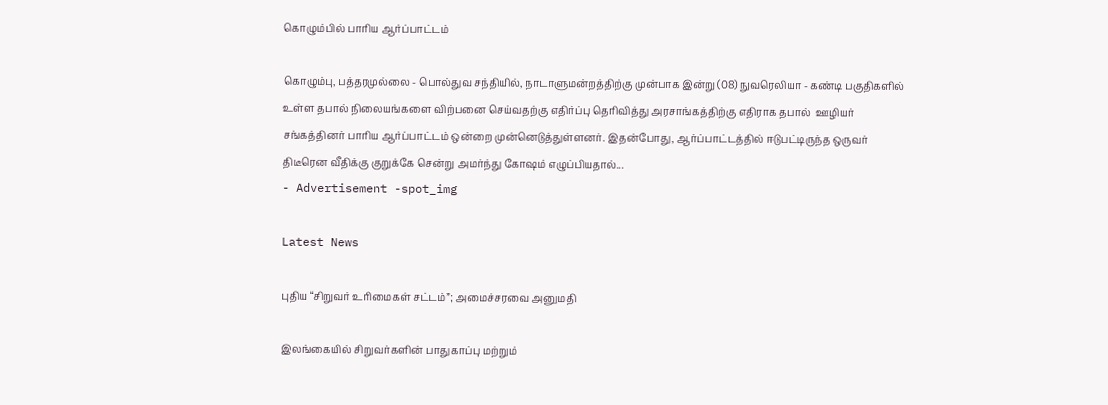கொழும்பில் பாரிய ஆர்ப்பாட்டம்

கொழும்பு, பத்தரமுல்லை - பொல்துவ சந்தியில், நாடாளுமன்றத்திற்கு முன்பாக இன்று (08) நுவரெலியா - கண்டி பகுதிகளில் உள்ள தபால் நிலையங்களை விற்பனை செய்வதற்கு எதிர்ப்பு தெரிவித்து அரசாங்கத்திற்கு எதிராக தபால்  ஊழியர் சங்கத்தினர் பாரிய ஆர்ப்பாட்டம் ஒன்றை முன்னெடுத்துள்ளனர். இதன்போது, ஆர்ப்பாட்டத்தில் ஈடுபட்டிருந்த ஒருவர் திடீரென வீதிக்கு குறுக்கே சென்று அமர்ந்து கோஷம் எழுப்பியதால்...
- Advertisement -spot_img

Latest News

புதிய “சிறுவர் உரிமைகள் சட்டம்”; அமைச்சரவை அனுமதி

இலங்கையில் சிறுவர்களின் பாதுகாப்பு மற்றும்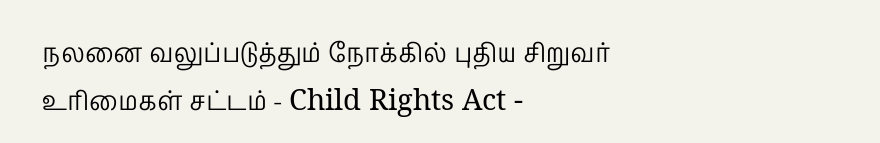நலனை வலுப்படுத்தும் நோக்கில் புதிய சிறுவர் உரிமைகள் சட்டம் - Child Rights Act -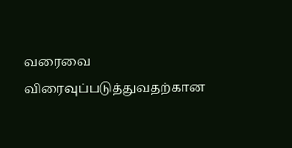வரைவை விரைவுப்படுத்துவதற்கான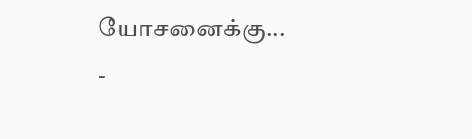யோசனைக்கு...
-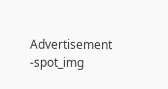Advertisement -spot_img